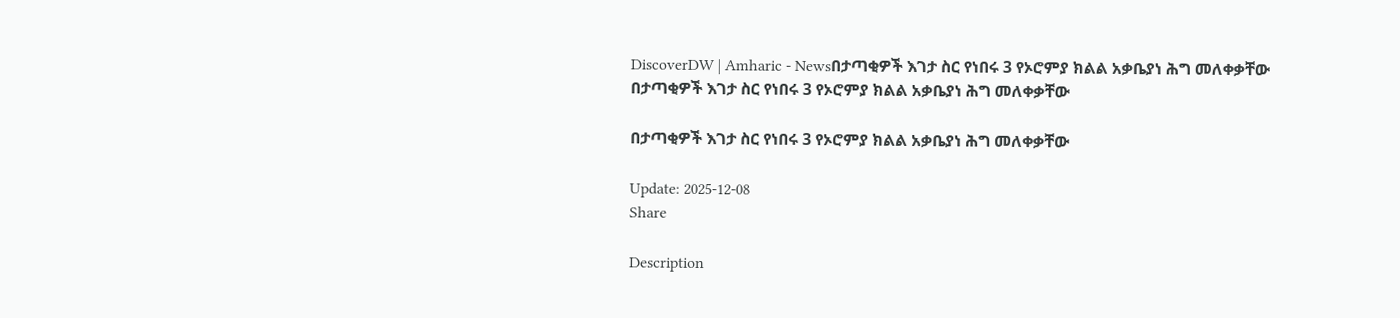DiscoverDW | Amharic - Newsበታጣቂዎች እገታ ስር የነበሩ 3 የኦሮምያ ክልል አቃቤያነ ሕግ መለቀቃቸው
በታጣቂዎች እገታ ስር የነበሩ 3 የኦሮምያ ክልል አቃቤያነ ሕግ መለቀቃቸው

በታጣቂዎች እገታ ስር የነበሩ 3 የኦሮምያ ክልል አቃቤያነ ሕግ መለቀቃቸው

Update: 2025-12-08
Share

Description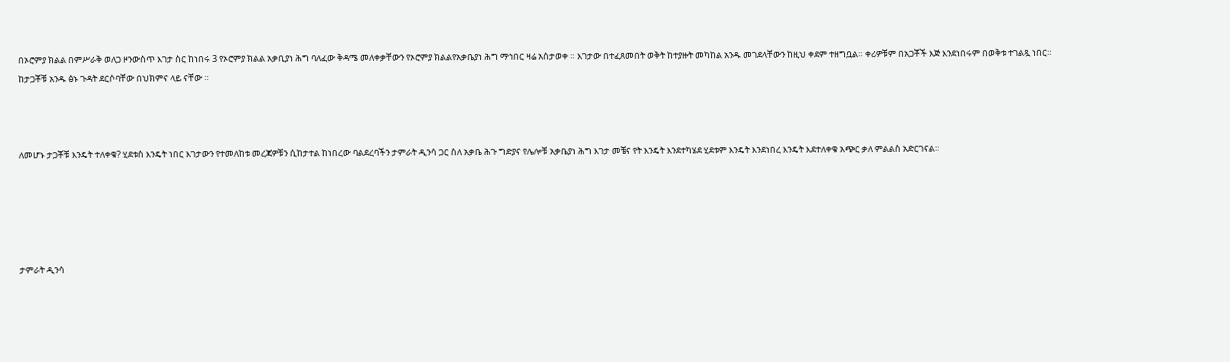በኦሮምያ ክልል በምሥራቅ ወለጋ ዞንውስጥ እገታ ስር ከነበሩ 3 የኦሮምያ ክልል አቃቢያነ ሕግ ባለፈው ቅዳሜ መለቀቃቸውን የኦሮምያ ክልልየአቃቤያነ ሕግ ማኅበር ዛሬ አስታወቀ ። እገታው በተፈጸመበት ወቅት ከተያዙት መካከል አንዱ መገደላቸውን ከዚህ ቀደም ተዘግቧል። ቀሪዎቹም በአጋቾች እጅ እንደነበሩም በወቅቱ ተገልጿ ነበር። ከታጋቾቹ አንዱ ፅኑ ጉዳት ደርሶባቸው በህክምና ላይ ናቸው ።



ለመሆኑ ታጋቾቹ እንዴት ተለቀቁ? ሂደቱስ እንዴት ነበር እገታውን የተመለከቱ መረጃዎቹን ሲከታተል ከነበረው ባልደረባችን ታምራት ዲንሳ ጋር ስለ አቃቤ ሕጉ ግድያና የሌሎቹ አቃቤያነ ሕግ እገታ መቼና የት እንዴት እንደተካሄደ ሂደቱም እንዴት እንደነበረ እንዴት እደተለቀቁ አጭር ቃለ ምልልስ አድርገናል።





ታምራት ዲንሳ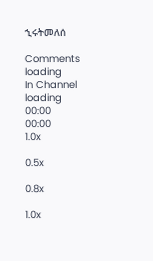ኂሩትመለሰ

Comments
loading
In Channel
loading
00:00
00:00
1.0x

0.5x

0.8x

1.0x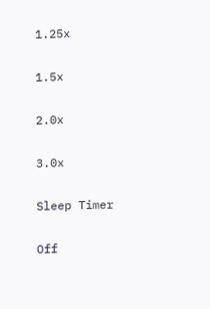1.25x

1.5x

2.0x

3.0x

Sleep Timer

Off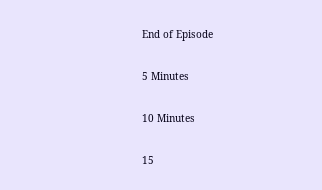End of Episode

5 Minutes

10 Minutes

15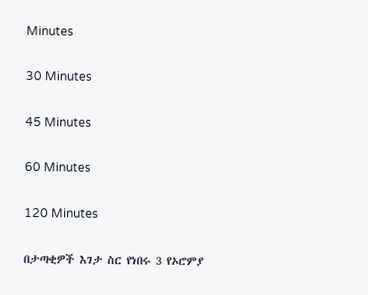Minutes

30 Minutes

45 Minutes

60 Minutes

120 Minutes

በታጣቂዎች እገታ ስር የነበሩ 3 የኦሮምያ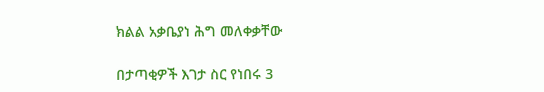ክልል አቃቤያነ ሕግ መለቀቃቸው

በታጣቂዎች እገታ ስር የነበሩ 3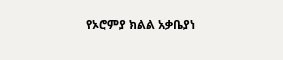የኦሮምያ ክልል አቃቤያነ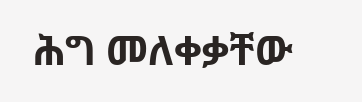ሕግ መለቀቃቸው